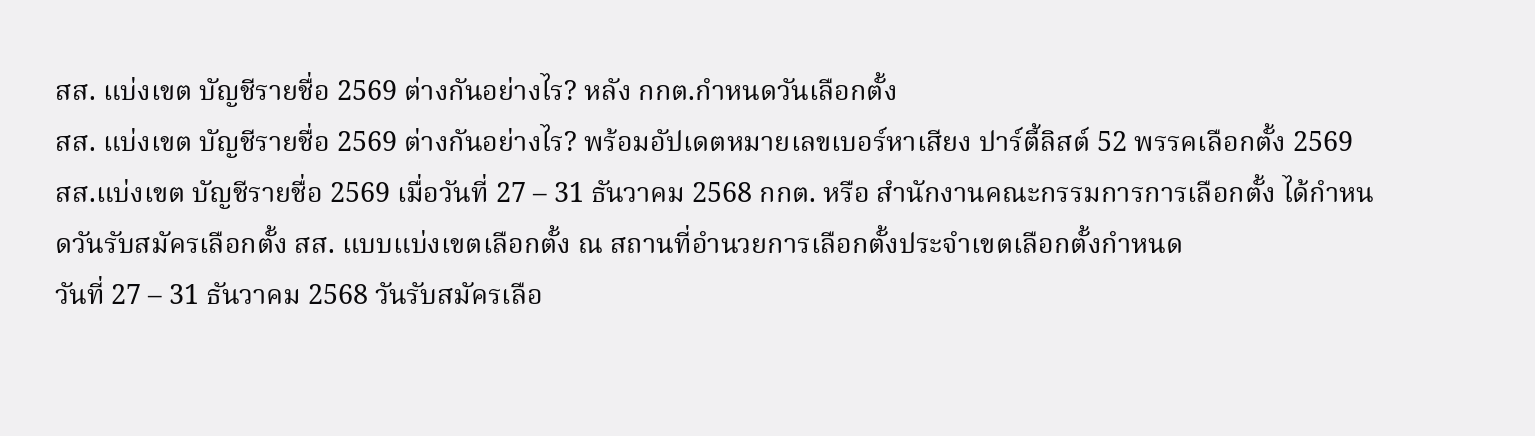สส. แบ่งเขต บัญชีรายชื่อ 2569 ต่างกันอย่างไร? หลัง กกต.กำหนดวันเลือกตั้ง
สส. แบ่งเขต บัญชีรายชื่อ 2569 ต่างกันอย่างไร? พร้อมอัปเดตหมายเลขเบอร์หาเสียง ปาร์ตี้ลิสต์ 52 พรรคเลือกตั้ง 2569
สส.แบ่งเขต บัญชีรายชื่อ 2569 เมื่อวันที่ 27 – 31 ธันวาคม 2568 กกต. หรือ สำนักงานคณะกรรมการการเลือกตั้ง ได้กำหนดวันรับสมัครเลือกตั้ง สส. แบบแบ่งเขตเลือกตั้ง ณ สถานที่อำนวยการเลือกตั้งประจำเขตเลือกตั้งกำหนด
วันที่ 27 – 31 ธันวาคม 2568 วันรับสมัครเลือ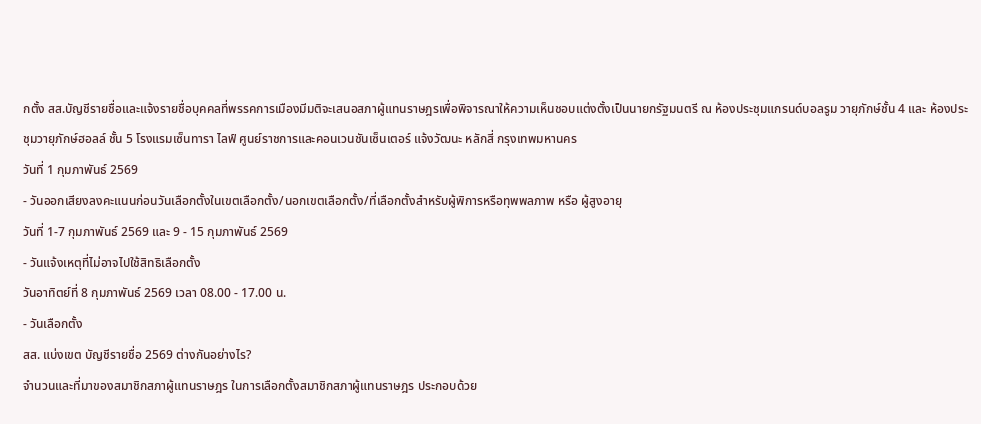กตั้ง สส.บัญชีรายชื่อและแจ้งรายชื่อบุคคลที่พรรคการเมืองมีมติจะเสนอสภาผู้แทนราษฎรเพื่อพิจารณาให้ความเห็นชอบแต่งตั้งเป็นนายกรัฐมนตรี ณ ห้องประชุมแกรนด์บอลรูม วายุภักษ์ชั้น 4 และ ห้องประชุมวายุภักษ์ฮอลล์ ชั้น 5 โรงแรมเซ็นทารา ไลฟ์ ศูนย์ราชการและคอนเวนชันเซ็นเตอร์ แจ้งวัฒนะ หลักสี่ กรุงเทพมหานคร
วันที่ 1 กุมภาพันธ์ 2569
- วันออกเสียงลงคะแนนก่อนวันเลือกตั้งในเขตเลือกตั้ง/นอกเขตเลือกตั้ง/ที่เลือกตั้งสำหรับผู้พิการหรือทุพพลภาพ หรือ ผู้สูงอายุ
วันที่ 1-7 กุมภาพันธ์ 2569 และ 9 - 15 กุมภาพันธ์ 2569
- วันแจ้งเหตุที่ไม่อาจไปใช้สิทธิเลือกตั้ง
วันอาทิตย์ที่ 8 กุมภาพันธ์ 2569 เวลา 08.00 - 17.00 น.
- วันเลือกตั้ง
สส. แบ่งเขต บัญชีรายชื่อ 2569 ต่างกันอย่างไร?
จำนวนและที่มาของสมาชิกสภาผู้แทนราษฎร ในการเลือกตั้งสมาชิกสภาผู้แทนราษฎร ประกอบด้วย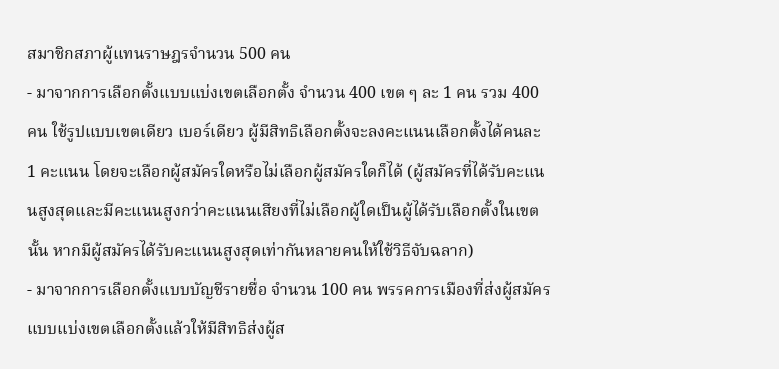สมาชิกสภาผู้แทนราษฎรจำนวน 500 คน
- มาจากการเลือกตั้งแบบแบ่งเขตเลือกตั้ง จำนวน 400 เขต ๆ ละ 1 คน รวม 400 คน ใช้รูปแบบเขตเดียว เบอร์เดียว ผู้มีสิทธิเลือกตั้งจะลงคะแนนเลือกตั้งได้คนละ 1 คะแนน โดยจะเลือกผู้สมัครใดหรือไม่เลือกผู้สมัครใดก็ได้ (ผู้สมัครที่ได้รับคะแนนสูงสุดและมีคะแนนสูงกว่าคะแนนเสียงที่ไม่เลือกผู้ใดเป็นผู้ได้รับเลือกตั้งในเขตนั้น หากมีผู้สมัครได้รับคะแนนสูงสุดเท่ากันหลายคนให้ใช้วิธีจับฉลาก)
- มาจากการเลือกตั้งแบบบัญชีรายชื่อ จำนวน 100 คน พรรคการเมืองที่ส่งผู้สมัครแบบแบ่งเขตเลือกตั้งแล้วให้มีสิทธิส่งผู้ส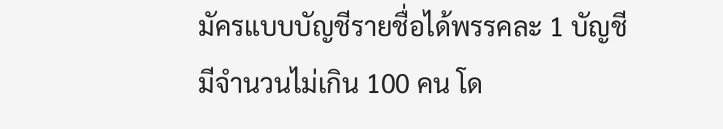มัครแบบบัญชีรายชื่อได้พรรคละ 1 บัญชี มีจำนวนไม่เกิน 100 คน โด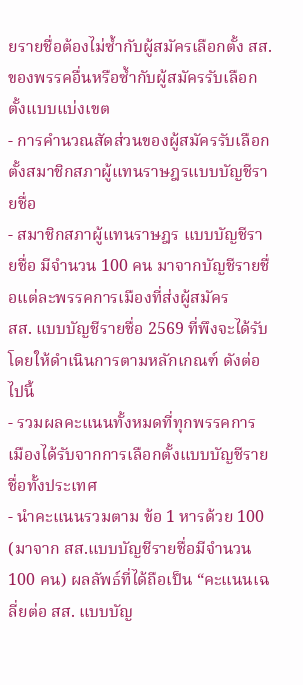ยรายชื่อต้องไม่ซ้ำกับผู้สมัครเลือกตั้ง สส. ของพรรคอื่นหรือซ้ำกับผู้สมัครรับเลือกตั้งแบบแบ่งเขต
- การคำนวณสัดส่วนของผู้สมัครรับเลือกตั้งสมาชิกสภาผู้แทนราษฎรแบบบัญชีรายชื่อ
- สมาชิกสภาผู้แทนราษฎร แบบบัญชีรายชื่อ มีจำนวน 100 คน มาจากบัญชีรายชื่อแต่ละพรรคการเมืองที่ส่งผู้สมัคร
สส. แบบบัญชีรายชื่อ 2569 ที่พึงจะได้รับ โดยให้ดำเนินการตามหลักเกณฑ์ ดังต่อไปนี้
- รวมผลคะแนนทั้งหมดที่ทุกพรรคการเมืองได้รับจากการเลือกตั้งแบบบัญชีรายชื่อทั้งประเทศ
- นำคะแนนรวมตาม ข้อ 1 หารด้วย 100 (มาจาก สส.แบบบัญชีรายชื่อมีจำนวน 100 คน) ผลลัพธ์ที่ได้ถือเป็น “คะแนนเฉลี่ยต่อ สส. แบบบัญ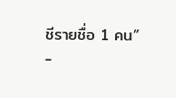ชีรายชื่อ 1 คน”
-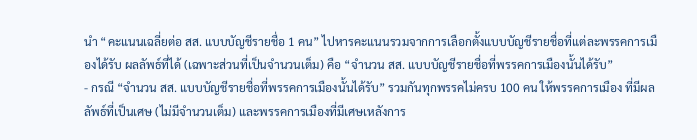นำ “คะแนนเฉลี่ยต่อ สส. แบบบัญชีรายชื่อ 1 คน” ไปหารคะแนนรวมจากการเลือกตั้งแบบบัญชีรายชื่อที่แต่ละพรรคการเมืองได้รับ ผลลัพธ์ที่ได้ (เฉพาะส่วนที่เป็นจำนวนเต็ม) คือ “จำนวน สส. แบบบัญชีรายชื่อที่พรรคการเมืองนั้นได้รับ”
- กรณี “จำนวน สส. แบบบัญชีรายชื่อที่พรรคการเมืองนั้นได้รับ” รวมกันทุกพรรคไม่ครบ 100 คน ให้พรรคการเมือง ที่มีผลลัพธ์ที่เป็นเศษ (ไม่มีจำนวนเต็ม) และพรรคการเมืองที่มีเศษเหลังการ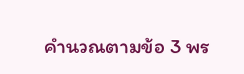คำนวณตามข้อ 3 พร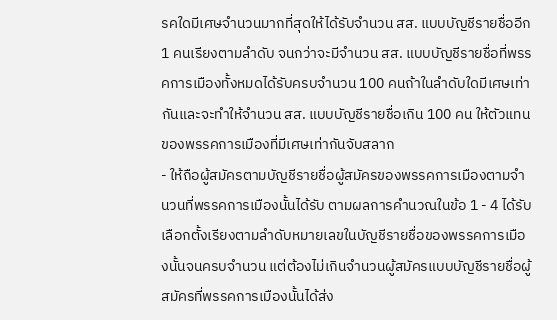รคใดมีเศษจำนวนมากที่สุดให้ได้รับจำนวน สส. แบบบัญชีรายชื่ออีก 1 คนเรียงตามลำดับ จนกว่าจะมีจำนวน สส. แบบบัญชีรายชื่อที่พรรคการเมืองทั้งหมดได้รับครบจำนวน 100 คนถ้าในลำดับใดมีเศษเท่ากันและจะทำให้จำนวน สส. แบบบัญชีรายชื่อเกิน 100 คน ให้ตัวแทนของพรรคการเมืองที่มีเศษเท่ากันจับสลาก
- ให้ถือผู้สมัครตามบัญชีรายชื่อผู้สมัครของพรรคการเมืองตามจำนวนที่พรรคการเมืองนั้นได้รับ ตามผลการคำนวณในข้อ 1 - 4 ได้รับเลือกตั้งเรียงตามลำดับหมายเลขในบัญชีรายชื่อของพรรคการเมืองนั้นจนครบจำนวน แต่ต้องไม่เกินจำนวนผู้สมัครแบบบัญชีรายชื่อผู้สมัครที่พรรคการเมืองนั้นได้ส่ง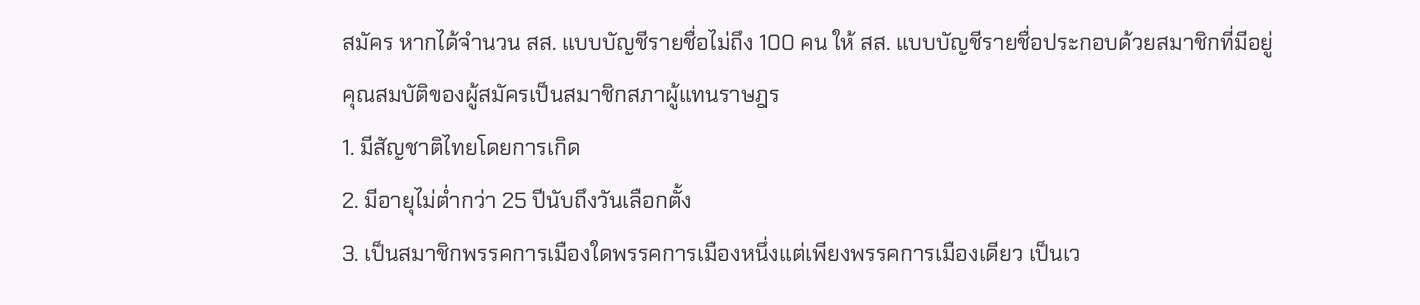สมัคร หากได้จำนวน สส. แบบบัญชีรายชื่อไม่ถึง 100 คน ให้ สส. แบบบัญชีรายชื่อประกอบด้วยสมาชิกที่มีอยู่
คุณสมบัติของผู้สมัครเป็นสมาชิกสภาผู้แทนราษฎร
1. มีสัญชาติไทยโดยการเกิด
2. มีอายุไม่ต่ำกว่า 25 ปีนับถึงวันเลือกตั้ง
3. เป็นสมาชิกพรรคการเมืองใดพรรคการเมืองหนึ่งแต่เพียงพรรคการเมืองเดียว เป็นเว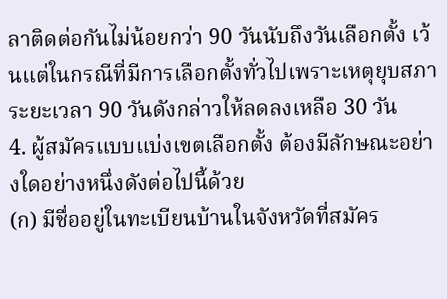ลาติดต่อกันไม่น้อยกว่า 90 วันนับถึงวันเลือกตั้ง เว้นแต่ในกรณีที่มีการเลือกตั้งทั่วไปเพราะเหตุยุบสภา ระยะเวลา 90 วันดังกล่าวให้ลดลงเหลือ 30 วัน
4. ผู้สมัครแบบแบ่งเขตเลือกตั้ง ต้องมีลักษณะอย่างใดอย่างหนึ่งดังต่อไปนี้ด้วย
(ก) มีชื่ออยู่ในทะเบียนบ้านในจังหวัดที่สมัคร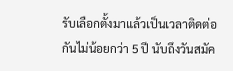รับเลือกตั้งมาแล้วเป็นเวลาติดต่อกันไม่น้อยกว่า 5 ปี นับถึงวันสมัค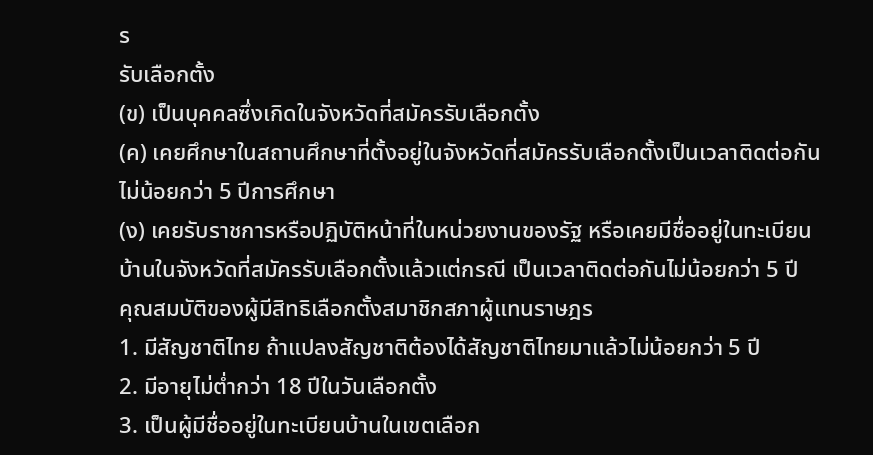ร
รับเลือกตั้ง
(ข) เป็นบุคคลซึ่งเกิดในจังหวัดที่สมัครรับเลือกตั้ง
(ค) เคยศึกษาในสถานศึกษาที่ตั้งอยู่ในจังหวัดที่สมัครรับเลือกตั้งเป็นเวลาติดต่อกันไม่น้อยกว่า 5 ปีการศึกษา
(ง) เคยรับราชการหรือปฏิบัติหน้าที่ในหน่วยงานของรัฐ หรือเคยมีชื่ออยู่ในทะเบียนบ้านในจังหวัดที่สมัครรับเลือกตั้งแล้วแต่กรณี เป็นเวลาติดต่อกันไม่น้อยกว่า 5 ปี
คุณสมบัติของผู้มีสิทธิเลือกตั้งสมาชิกสภาผู้แทนราษฎร
1. มีสัญชาติไทย ถ้าแปลงสัญชาติต้องได้สัญชาติไทยมาแล้วไม่น้อยกว่า 5 ปี
2. มีอายุไม่ต่ำกว่า 18 ปีในวันเลือกตั้ง
3. เป็นผู้มีชื่ออยู่ในทะเบียนบ้านในเขตเลือก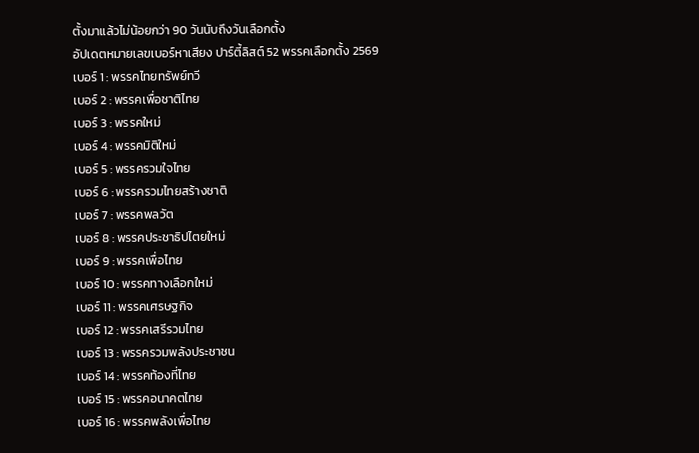ตั้งมาแล้วไม่น้อยกว่า 90 วันนับถึงวันเลือกตั้ง
อัปเดตหมายเลขเบอร์หาเสียง ปาร์ตี้ลิสต์ 52 พรรคเลือกตั้ง 2569
เบอร์ 1 : พรรคไทยทรัพย์ทวี
เบอร์ 2 : พรรคเพื่อชาติไทย
เบอร์ 3 : พรรคใหม่
เบอร์ 4 : พรรคมิติใหม่
เบอร์ 5 : พรรครวมใจไทย
เบอร์ 6 : พรรครวมไทยสร้างชาติ
เบอร์ 7 : พรรคพลวัต
เบอร์ 8 : พรรคประชาธิปไตยใหม่
เบอร์ 9 : พรรคเพื่อไทย
เบอร์ 10 : พรรคทางเลือกใหม่
เบอร์ 11 : พรรคเศรษฐกิจ
เบอร์ 12 : พรรคเสรีรวมไทย
เบอร์ 13 : พรรครวมพลังประชาชน
เบอร์ 14 : พรรคท้องที่ไทย
เบอร์ 15 : พรรคอนาคตไทย
เบอร์ 16 : พรรคพลังเพื่อไทย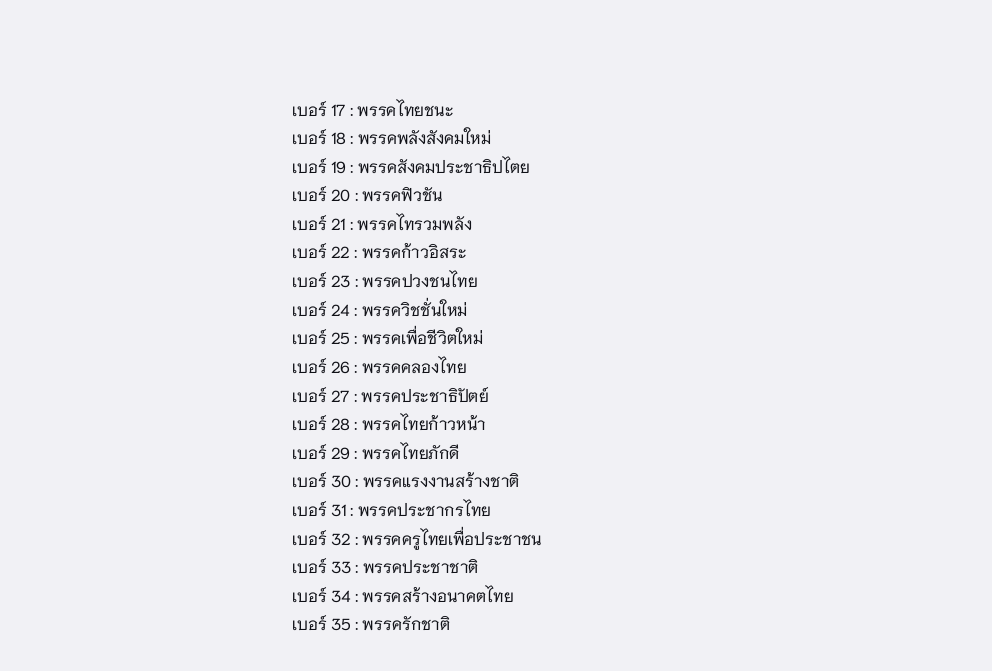เบอร์ 17 : พรรคไทยชนะ
เบอร์ 18 : พรรคพลังสังคมใหม่
เบอร์ 19 : พรรคสังคมประชาธิปไตย
เบอร์ 20 : พรรคฟิวชัน
เบอร์ 21 : พรรคไทรวมพลัง
เบอร์ 22 : พรรคก้าวอิสระ
เบอร์ 23 : พรรคปวงชนไทย
เบอร์ 24 : พรรควิชชั่นใหม่
เบอร์ 25 : พรรคเพื่อชีวิตใหม่
เบอร์ 26 : พรรคคลองไทย
เบอร์ 27 : พรรคประชาธิปัตย์
เบอร์ 28 : พรรคไทยก้าวหน้า
เบอร์ 29 : พรรคไทยภักดี
เบอร์ 30 : พรรคแรงงานสร้างชาติ
เบอร์ 31 : พรรคประชากรไทย
เบอร์ 32 : พรรคครูไทยเพื่อประชาชน
เบอร์ 33 : พรรคประชาชาติ
เบอร์ 34 : พรรคสร้างอนาคตไทย
เบอร์ 35 : พรรครักชาติ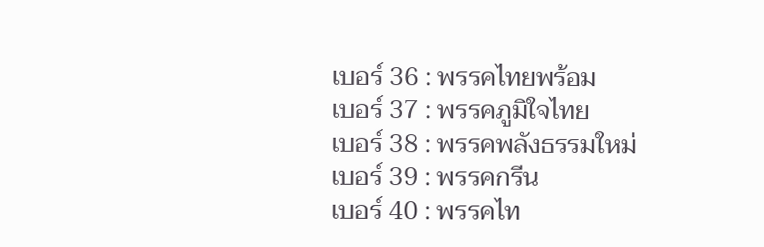เบอร์ 36 : พรรคไทยพร้อม
เบอร์ 37 : พรรคภูมิใจไทย
เบอร์ 38 : พรรคพลังธรรมใหม่
เบอร์ 39 : พรรคกรีน
เบอร์ 40 : พรรคไท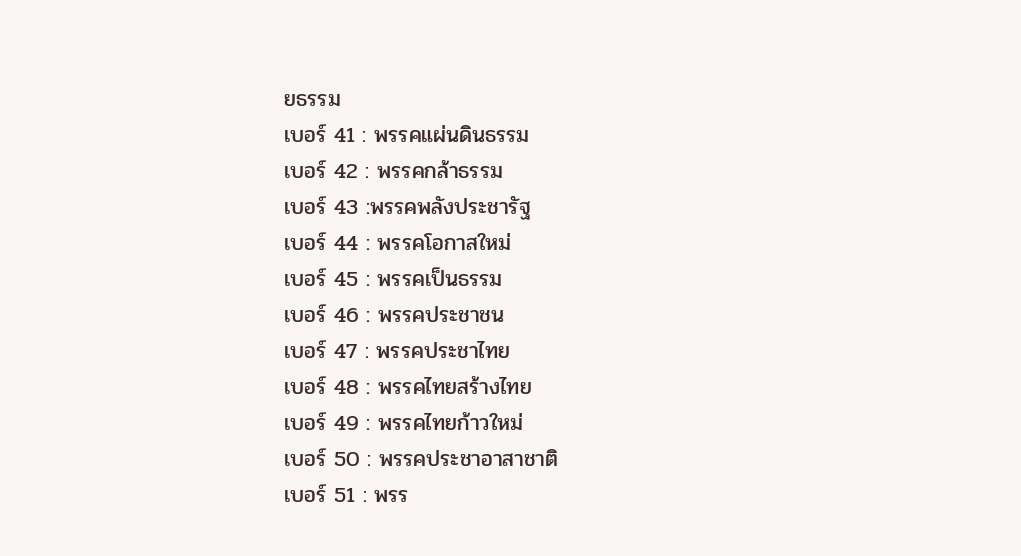ยธรรม
เบอร์ 41 : พรรคแผ่นดินธรรม
เบอร์ 42 : พรรคกล้าธรรม
เบอร์ 43 :พรรคพลังประชารัฐ
เบอร์ 44 : พรรคโอกาสใหม่
เบอร์ 45 : พรรคเป็นธรรม
เบอร์ 46 : พรรคประชาชน
เบอร์ 47 : พรรคประชาไทย
เบอร์ 48 : พรรคไทยสร้างไทย
เบอร์ 49 : พรรคไทยก้าวใหม่
เบอร์ 50 : พรรคประชาอาสาชาติ
เบอร์ 51 : พรร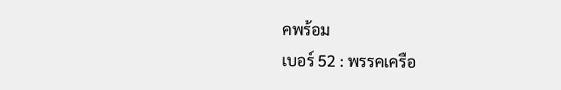คพร้อม
เบอร์ 52 : พรรคเครือ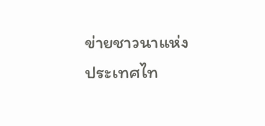ข่ายชาวนาแห่งประเทศไท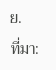ย.
ที่มา: